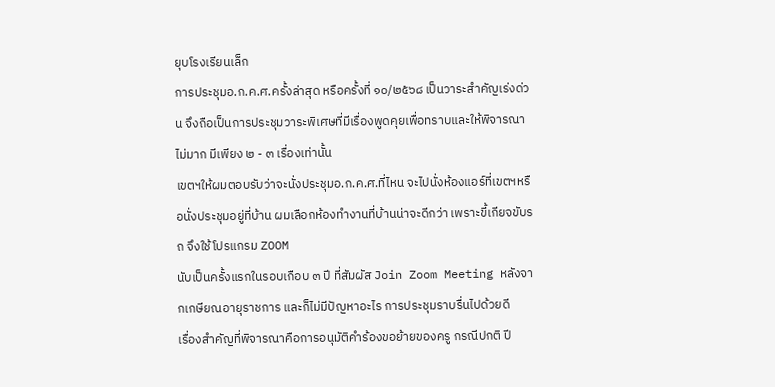ยุบโรงเรียนเล็ก
การประชุมอ.ก.ค.ศ.ครั้งล่าสุด หรือครั้งที่ ๑๐/๒๕๖๘ เป็นวาระสำคัญเร่งด่วน จึงถือเป็นการประชุมวาระพิเศษที่มีเรื่องพูดคุยเพื่อทราบและให้พิจารณาไม่มาก มีเพียง ๒ - ๓ เรื่องเท่านั้น
เขตฯให้ผมตอบรับว่าจะนั่งประชุมอ.ก.ค.ศ.ที่ไหน จะไปนั่งห้องแอร์ที่เขตฯหรือนั่งประชุมอยู่ที่บ้าน ผมเลือกห้องทำงานที่บ้านน่าจะดีกว่า เพราะขี้เกียจขับรถ จึงใช้โปรแกรม ZOOM
นับเป็นครั้งแรกในรอบเกือบ ๓ ปี ที่สัมผัส Join Zoom Meeting หลังจากเกษียณอายุราชการ และก็ไม่มีปัญหาอะไร การประชุมราบรื่นไปด้วยดี
เรื่องสำคัญที่พิจารณาคือการอนุมัติคำร้องขอย้ายของครู กรณีปกติ ปี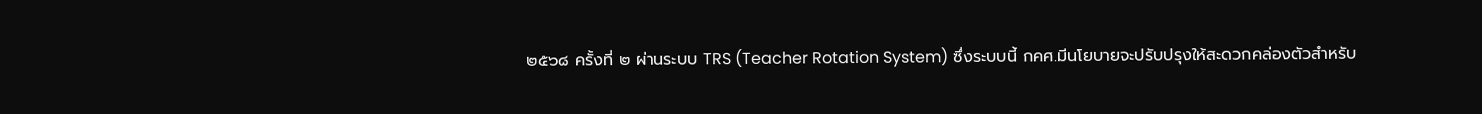๒๕๖๘ ครั้งที่ ๒ ผ่านระบบ TRS (Teacher Rotation System) ซึ่งระบบนี้ กคศ.มีนโยบายจะปรับปรุงให้สะดวกคล่องตัวสำหรับ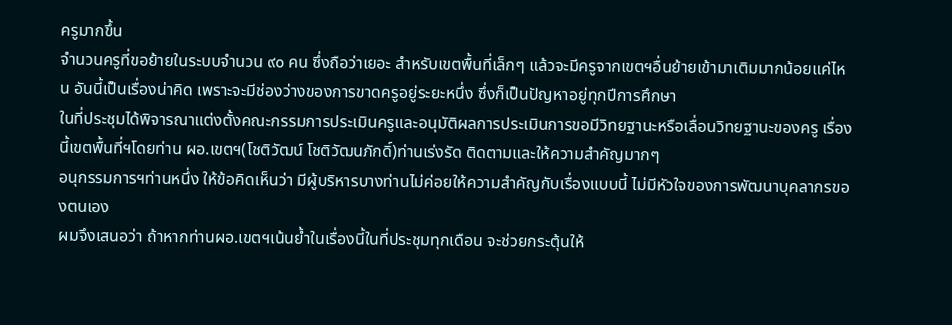ครูมากขึ้น
จำนวนครูที่ขอย้ายในระบบจำนวน ๙๐ คน ซึ่งถือว่าเยอะ สำหรับเขตพื้นที่เล็กๆ แล้วจะมีครูจากเขตฯอื่นย้ายเข้ามาเติมมากน้อยแค่ไหน อันนี้เป็นเรื่องน่าคิด เพราะจะมีช่องว่างของการขาดครูอยู่ระยะหนึ่ง ซึ่งก็เป็นปัญหาอยู่ทุกปีการศึกษา
ในที่ประชุมได้พิจารณาแต่งตั้งคณะกรรมการประเมินครูและอนุมัติผลการประเมินการขอมีวิทยฐานะหรือเลื่อนวิทยฐานะของครู เรื่องนี้เขตพื้นที่ฯโดยท่าน ผอ.เขตฯ(โชติวัฒน์ โชติวัฒนภักดิ์)ท่านเร่งรัด ติดตามและให้ความสำคัญมากๆ
อนุกรรมการฯท่านหนึ่ง ให้ข้อคิดเห็นว่า มีผู้บริหารบางท่านไม่ค่อยให้ความสำคัญกับเรื่องแบบนี้ ไม่มีหัวใจของการพัฒนาบุคลากรของตนเอง
ผมจึงเสนอว่า ถ้าหากท่านผอ.เขตฯเน้นย้ำในเรื่องนี้ในที่ประชุมทุกเดือน จะช่วยกระตุ้นให้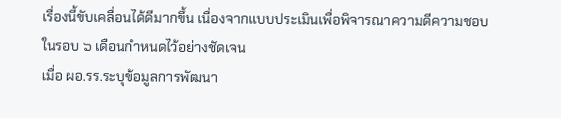เรื่องนี้ขับเคลื่อนได้ดีมากขึ้น เนื่องจากแบบประเมินเพื่อพิจารณาความดีความชอบในรอบ ๖ เดือนกำหนดไว้อย่างชัดเจน
เมื่อ ผอ.รร.ระบุข้อมูลการพัฒนา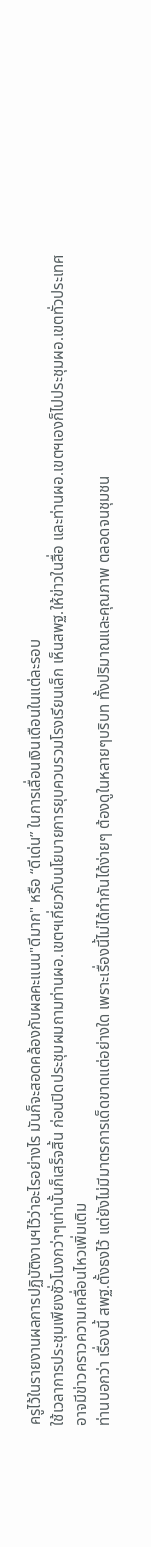ครูไว้ในรายงานผลการปฏิบัติงานฯไว้ว่าอะไรอย่างไร มันก็จะสอดคล้องกับผลคะแนน"ดีมาก" หรือ “ดีเด่น” ในการเลื่อนเงินเดือนในแต่ละรอบ
ใช้เวลาการประชุมเพียงชั่วโมงกว่าๆเท่านั้นก็เสร็จสิ้น ก่อนปิดประชุมผมถามท่านผอ.เขตฯเกี่ยวกับนโยบายการยุบควบรวมโรงเรียนเล็ก เห็นสพฐ.ให้ข่าวในสื่อ และท่านผอ.เขตฯเองก็ไปประชุมผอ.เขตทั่วประเทศ อาจมีข่าวคราวความเคลื่อนไหวเพิ่มเติม
ท่านบอกว่า เรื่องนี้ สพฐ.ตั้งธงไว้ แต่ยังไม่มีมาตรการเด็ดขาดแต่อย่างใด เพราะเรื่องนี้ไม่ได้ทำกันได้ง่ายๆ ต้องดูในหลายๆบริบท ทั้งปริมาณและคุณภาพ ตลอดจนชุมชน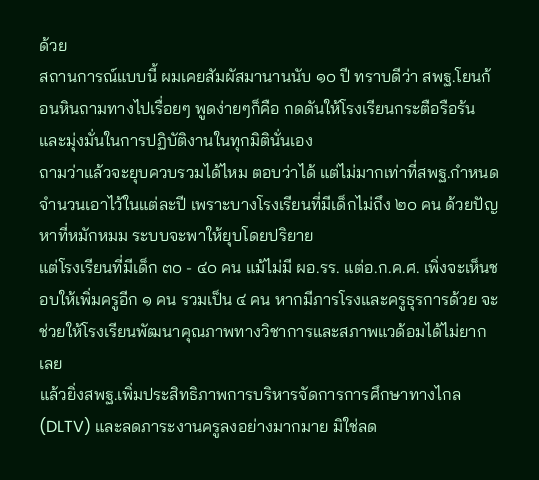ด้วย
สถานการณ์แบบนี้ ผมเคยสัมผัสมานานนับ ๑๐ ปี ทราบดีว่า สพฐ.โยนก้อนหินถามทางไปเรื่อยๆ พูดง่ายๆก็คือ กดดันให้โรงเรียนกระตือรือร้นและมุ่งมั่นในการปฏิบัติงานในทุกมิตินั่นเอง
ถามว่าแล้วจะยุบควบรวมได้ไหม ตอบว่าได้ แต่ไม่มากเท่าที่สพฐ.กำหนดจำนวนเอาไว้ในแต่ละปี เพราะบางโรงเรียนที่มีเด็กไม่ถึง ๒๐ คน ด้วยปัญหาที่หมักหมม ระบบจะพาให้ยุบโดยปริยาย
แต่โรงเรียนที่มีเด็ก ๓๐ - ๔๐ คน แม้ไม่มี ผอ.รร. แต่อ.ก.ค.ศ. เพิ่งจะเห็นชอบให้เพิ่มครูอีก ๑ คน รวมเป็น ๔ คน หากมีภารโรงและครูธุรการด้วย จะช่วยให้โรงเรียนพัฒนาคุณภาพทางวิชาการและสภาพแวด้อมได้ไม่ยากเลย
แล้วยิ่งสพฐ.เพิ่มประสิทธิภาพการบริหารจัดการการศึกษาทางไกล (DLTV) และลดภาระงานครูลงอย่างมากมาย มิใช่ลด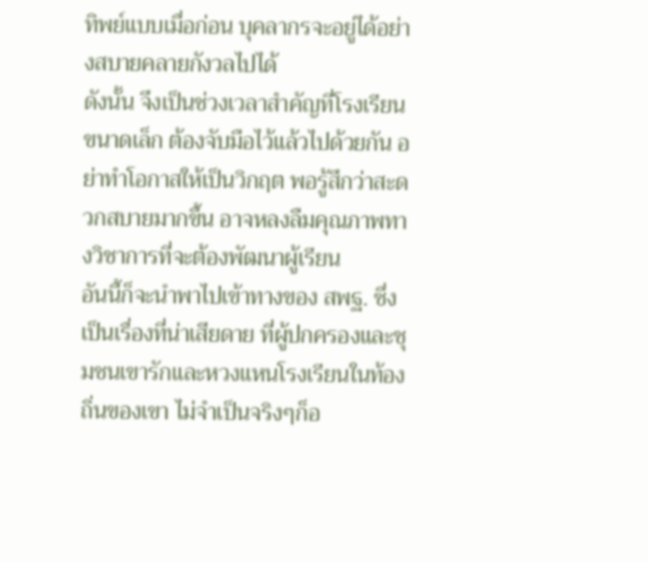ทิพย์แบบเมื่อก่อน บุคลากรจะอยู่ได้อย่างสบายคลายกังวลไปได้
ดังนั้น จึงเป็นช่วงเวลาสำคัญที่โรงเรียนขนาดเล็ก ต้องจับมือไว้แล้วไปด้วยกัน อย่าทำโอกาสให้เป็นวิกฤต พอรู้สึกว่าสะดวกสบายมากขึ้น อาจหลงลืมคุณภาพทางวิชาการที่จะต้องพัฒนาผู้เรียน
อันนี้ก็จะนำพาไปเข้าทางของ สพฐ. ซึ่งเป็นเรื่องที่น่าเสียดาย ที่ผู้ปกครองและชุมชนเขารักและหวงแหนโรงเรียนในท้องถิ่นของเขา ไม่จำเป็นจริงๆก็อ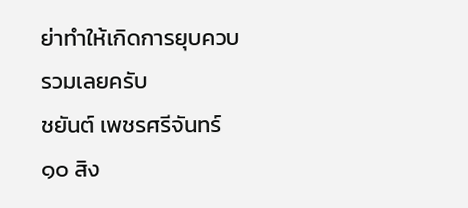ย่าทำให้เกิดการยุบควบรวมเลยครับ
ชยันต์ เพชรศรีจันทร์
๑๐ สิง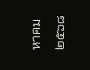หาคม ๒๕๖๘